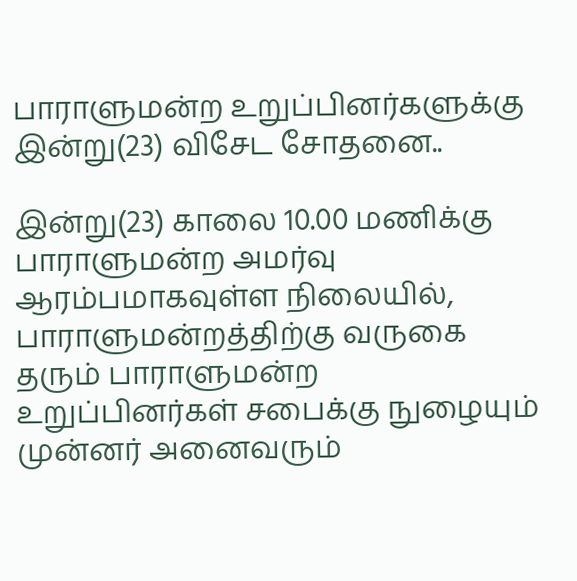பாராளுமன்ற உறுப்பினர்களுக்கு இன்று(23) விசேட சோதனை..

இன்று(23) காலை 10.00 மணிக்கு பாராளுமன்ற அமர்வு ஆரம்பமாகவுள்ள நிலையில், பாராளுமன்றத்திற்கு வருகை தரும் பாராளுமன்ற உறுப்பினர்கள் சபைக்கு நுழையும் முன்னர் அனைவரும்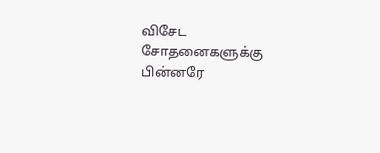விசேட சோதனைகளுக்கு பின்னரே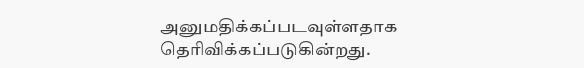அனுமதிக்கப்படவுள்ளதாக தெரிவிக்கப்படுகின்றது.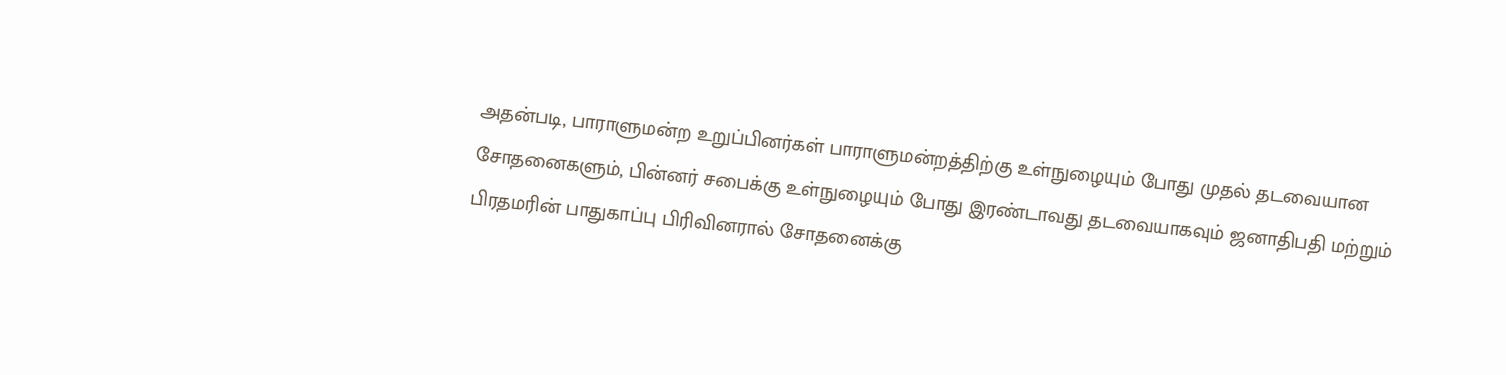அதன்படி, பாராளுமன்ற உறுப்பினர்கள் பாராளுமன்றத்திற்கு உள்நுழையும் போது முதல் தடவையான சோதனைகளும், பின்னர் சபைக்கு உள்நுழையும் போது இரண்டாவது தடவையாகவும் ஜனாதிபதி மற்றும் பிரதமரின் பாதுகாப்பு பிரிவினரால் சோதனைக்கு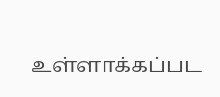உள்ளாக்கப்பட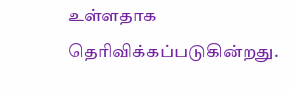உள்ளதாக தெரிவிக்கப்படுகின்றது.